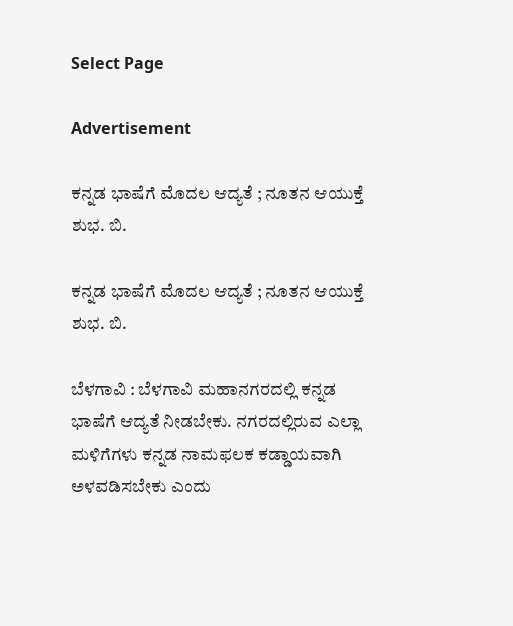Select Page

Advertisement

ಕನ್ನಡ ಭಾಷೆಗೆ ಮೊದಲ‌ ಆದ್ಯತೆ ; ನೂತನ ಆಯುಕ್ತೆ ಶುಭ. ಬಿ.

ಕನ್ನಡ ಭಾಷೆಗೆ ಮೊದಲ‌ ಆದ್ಯತೆ ; ನೂತನ ಆಯುಕ್ತೆ ಶುಭ. ಬಿ.

ಬೆಳಗಾವಿ : ಬೆಳಗಾವಿ ಮಹಾನಗರದಲ್ಲಿ ಕನ್ನಡ ಭಾಷೆಗೆ ಆದ್ಯತೆ ನೀಡಬೇಕು. ನಗರದಲ್ಲಿರುವ ಎಲ್ಲಾ ಮಳಿಗೆಗಳು ಕನ್ನಡ ನಾಮಫಲಕ ಕಡ್ಡಾಯವಾಗಿ ಅಳವಡಿಸಬೇಕು ಎಂದು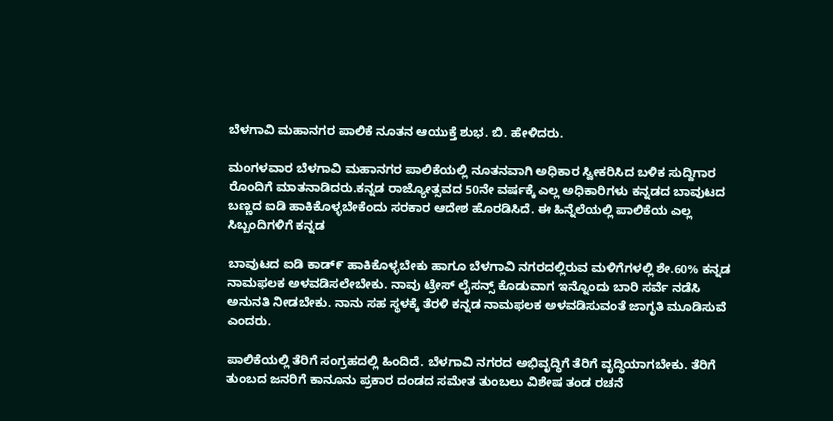ಬೆಳಗಾವಿ ಮಹಾನಗರ ಪಾಲಿಕೆ ನೂತನ ಆಯುಕ್ತೆ ಶುಭ. ಬಿ. ಹೇಳಿದರು.

ಮಂಗಳವಾರ ಬೆಳಗಾವಿ ಮಹಾನಗರ ಪಾಲಿಕೆಯಲ್ಲಿ ನೂತನವಾಗಿ ಅಧಿಕಾರ ಸ್ವೀಕರಿಸಿದ ಬಳಿಕ ಸುದ್ದಿಗಾರ ರೊಂದಿಗೆ ಮಾತನಾಡಿದರು.ಕನ್ನಡ ರಾಜ್ಯೋತ್ಸವದ 50ನೇ ವರ್ಷಕ್ಕೆ ಎಲ್ಲ ಅಧಿಕಾರಿಗಳು ಕನ್ನಡದ ಬಾವುಟದ ಬಣ್ಣದ ಐಡಿ ಹಾಕಿಕೊಳ್ಳಬೇಕೆಂದು ಸರಕಾರ ಆದೇಶ ಹೊರಡಿಸಿದೆ. ಈ‌ ಹಿನ್ನೆಲೆಯಲ್ಲಿ ಪಾಲಿಕೆಯ ಎಲ್ಲ ಸಿಬ್ಬಂದಿಗಳಿಗೆ ಕನ್ನಡ

ಬಾವುಟದ ಐಡಿ ಕಾಡ್೯ ಹಾಕಿಕೊಳ್ಳಬೇಕು ಹಾಗೂ ಬೆಳಗಾವಿ ನಗರದಲ್ಲಿರುವ ಮಳಿಗೆಗಳಲ್ಲಿ ಶೇ.60% ಕನ್ನಡ ನಾಮಫಲಕ ಅಳವಡಿಸಲೇಬೇಕು. ನಾವು ಟ್ರೇಸ್ ಲೈಸನ್ಸ್ ಕೊಡುವಾಗ ಇನ್ನೊಂದು ಬಾರಿ ಸರ್ವೆ ನಡೆಸಿ ಅನುನತಿ ನೀಡಬೇಕು. ನಾನು ಸಹ ಸ್ಥಳಕ್ಕೆ ತೆರಳಿ ಕನ್ನಡ ನಾಮಫಲಕ ಅಳವಡಿಸುವಂತೆ ಜಾಗೃತಿ ಮೂಡಿಸುವೆ ಎಂದರು.

ಪಾಲಿಕೆಯಲ್ಲಿ ತೆರಿಗೆ ಸಂಗ್ರಹದಲ್ಲಿ ಹಿಂದಿದೆ‌. ಬೆಳಗಾವಿ ನಗರದ ಅಭಿವೃದ್ಧಿಗೆ ತೆರಿಗೆ ವೃದ್ಧಿಯಾಗಬೇಕು. ತೆರಿಗೆ ತುಂಬದ ಜನರಿಗೆ ಕಾನೂನು ಪ್ರಕಾರ ದಂಡದ ಸಮೇತ ತುಂಬಲು ವಿಶೇಷ ತಂಡ ರಚನೆ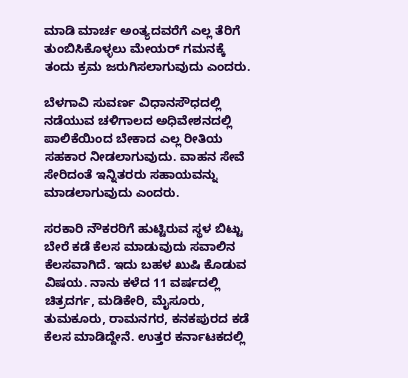ಮಾಡಿ ಮಾರ್ಚ ಅಂತ್ಯದವರೆಗೆ ಎಲ್ಲ ತೆರಿಗೆ ತುಂಬಿಸಿಕೊಳ್ಳಲು ಮೇಯರ್ ಗಮನಕ್ಕೆ ತಂದು ಕ್ರಮ ಜರುಗಿಸಲಾಗುವುದು ಎಂದರು.

ಬೆಳಗಾವಿ ಸುವರ್ಣ ವಿಧಾನಸೌಧದಲ್ಲಿ ನಡೆಯುವ ಚಳಿಗಾಲದ ಅಧಿವೇಶನದಲ್ಲಿ ಪಾಲಿಕೆಯಿಂದ ಬೇಕಾದ ಎಲ್ಲ ರೀತಿಯ ಸಹಕಾರ ನೀಡಲಾಗುವುದು‌. ವಾಹನ ಸೇವೆ ಸೇರಿದಂತೆ ಇನ್ನಿತರರು ಸಹಾಯವನ್ನು ಮಾಡಲಾಗುವುದು ಎಂದರು.

ಸರಕಾರಿ ನೌಕರರಿಗೆ ಹುಟ್ಟಿರುವ ಸ್ಥಳ ಬಿಟ್ಟು ಬೇರೆ ಕಡೆ ಕೆಲಸ ಮಾಡುವುದು ಸವಾಲಿನ ಕೆಲಸವಾಗಿದೆ. ಇದು ಬಹಳ ಖುಷಿ ಕೊಡುವ ವಿಷಯ. ನಾನು ಕಳೆದ 11 ವರ್ಷದಲ್ಲಿ ಚಿತ್ರದರ್ಗ, ಮಡಿಕೇರಿ, ಮೈಸೂರು, ತುಮಕೂರು, ರಾಮನಗರ, ಕನಕಪುರದ ಕಡೆ ಕೆಲಸ ಮಾಡಿದ್ದೇನೆ. ಉತ್ತರ ಕರ್ನಾಟಕದಲ್ಲಿ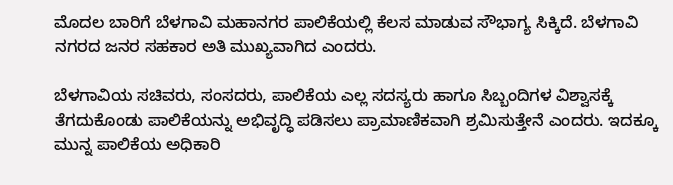ಮೊದಲ ಬಾರಿಗೆ ಬೆಳಗಾವಿ ಮಹಾನಗರ ಪಾಲಿಕೆಯಲ್ಲಿ ಕೆಲಸ ಮಾಡುವ ಸೌಭಾಗ್ಯ ಸಿಕ್ಕಿದೆ. ಬೆಳಗಾವಿ ನಗರದ ಜನರ ಸಹಕಾರ ಅತಿ ಮುಖ್ಯವಾಗಿದ ಎಂದರು.

ಬೆಳಗಾವಿಯ ಸಚಿವರು, ಸಂಸದರು, ಪಾಲಿಕೆಯ ಎಲ್ಲ ಸದಸ್ಯರು ಹಾಗೂ ಸಿಬ್ಬಂದಿಗಳ ವಿಶ್ವಾಸಕ್ಕೆ ತೆಗದುಕೊಂಡು ಪಾಲಿಕೆಯನ್ನು ಅಭಿವೃದ್ಧಿ ಪಡಿಸಲು ಪ್ರಾಮಾಣಿಕವಾಗಿ ಶ್ರಮಿಸುತ್ತೇನೆ ಎಂದರು‌. ಇದಕ್ಕೂ ಮುನ್ನ ಪಾಲಿಕೆಯ ಅಧಿಕಾರಿ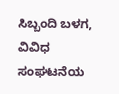ಸಿಬ್ಬಂದಿ ಬಳಗ, ವಿವಿಧ ಸಂಘಟನೆಯ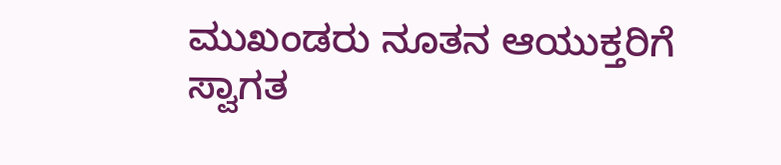ಮುಖಂಡರು ನೂತನ ಆಯುಕ್ತರಿಗೆ ಸ್ವಾಗತ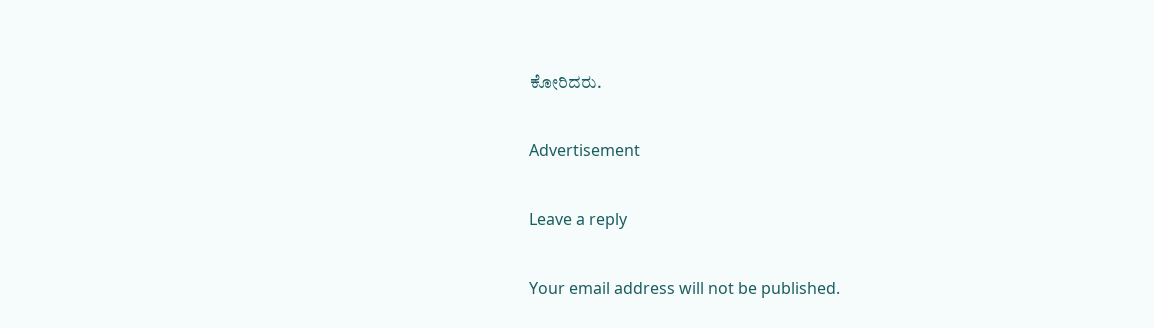ಕೋರಿದರು.

Advertisement

Leave a reply

Your email address will not be published.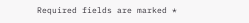Required fields are marked *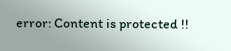error: Content is protected !!